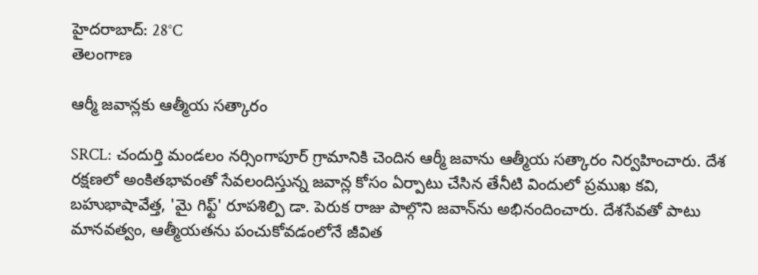హైదరాబాద్: 28°C
తెలంగాణ

ఆర్మీ జవాన్లకు ఆత్మీయ సత్కారం

SRCL: చందుర్తి మండలం నర్సింగాపూర్ గ్రామానికి చెందిన ఆర్మీ జవాను ఆత్మీయ సత్కారం నిర్వహించారు. దేశ రక్షణలో అంకితభావంతో సేవలందిస్తున్న జవాన్ల కోసం ఏర్పాటు చేసిన తేనీటి విందులో ప్రముఖ కవి, బహుభాషావేత్త, 'మై గిఫ్ట్' రూపశిల్పి డా. పెరుక రాజు పాల్గొని జవాన్‌ను అభినందించారు. దేశసేవతో పాటు మానవత్వం, ఆత్మీయతను పంచుకోవడంలోనే జీవిత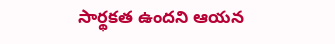సార్థకత ఉందని ఆయన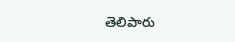తెలిపారు